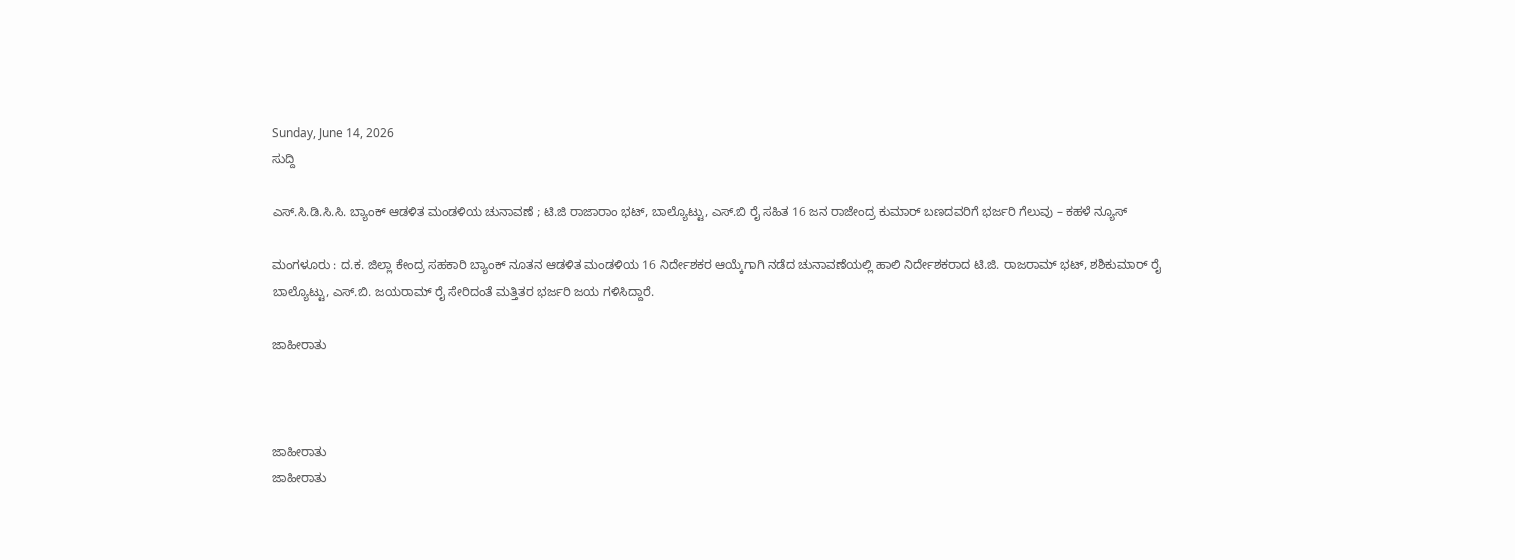Sunday, June 14, 2026
ಸುದ್ದಿ

ಎಸ್.ಸಿ.ಡಿ.ಸಿ.ಸಿ. ಬ್ಯಾಂಕ್ ಆಡಳಿತ ಮಂಡಳಿಯ ಚುನಾವಣೆ ; ಟಿ.ಜಿ ರಾಜಾರಾಂ ಭಟ್, ಬಾಲ್ಯೊಟ್ಟು, ಎಸ್.ಬಿ ರೈ ಸಹಿತ 16 ಜನ ರಾಜೇಂದ್ರ ಕುಮಾರ್ ಬಣದವರಿಗೆ ಭರ್ಜರಿ ಗೆಲುವು – ಕಹಳೆ ನ್ಯೂಸ್

ಮಂಗಳೂರು : ದ.ಕ. ಜಿಲ್ಲಾ ಕೇಂದ್ರ ಸಹಕಾರಿ ಬ್ಯಾಂಕ್ ನೂತನ ಆಡಳಿತ ಮಂಡಳಿಯ 16 ನಿರ್ದೇಶಕರ ಆಯ್ಕೆಗಾಗಿ ನಡೆದ ಚುನಾವಣೆಯಲ್ಲಿ ಹಾಲಿ ನಿರ್ದೇಶಕರಾದ ಟಿ.ಜಿ. ರಾಜರಾಮ್ ಭಟ್, ಶಶಿಕುಮಾರ್ ರೈ ಬಾಲ್ಯೊಟ್ಟು, ಎಸ್.ಬಿ. ಜಯರಾಮ್ ರೈ ಸೇರಿದಂತೆ ಮತ್ತಿತರ ಭರ್ಜರಿ ಜಯ ಗಳಿಸಿದ್ದಾರೆ.

ಜಾಹೀರಾತು



ಜಾಹೀರಾತು
ಜಾಹೀರಾತು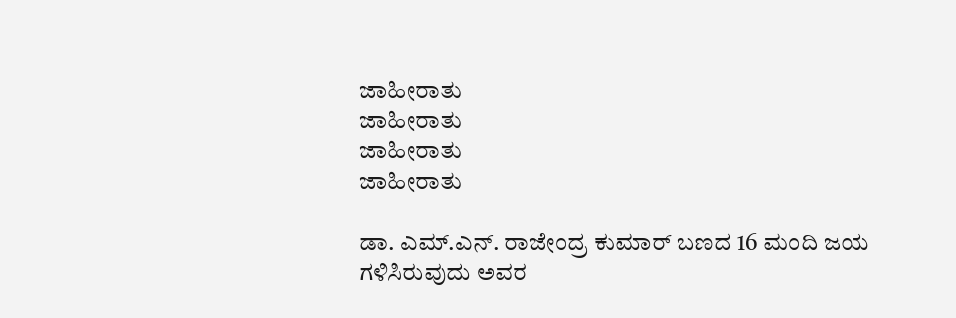ಜಾಹೀರಾತು
ಜಾಹೀರಾತು
ಜಾಹೀರಾತು
ಜಾಹೀರಾತು

ಡಾ. ಎಮ್.ಎನ್. ರಾಜೇಂದ್ರ ಕುಮಾರ್ ಬಣದ 16 ಮಂದಿ ಜಯ ಗಳಿಸಿರುವುದು ಅವರ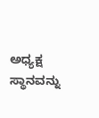ಅಧ್ಯಕ್ಷ ಸ್ಥಾನವನ್ನು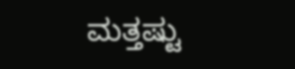ಮತ್ತಷ್ಟು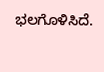ಭಲಗೊಳಿಸಿದೆ.